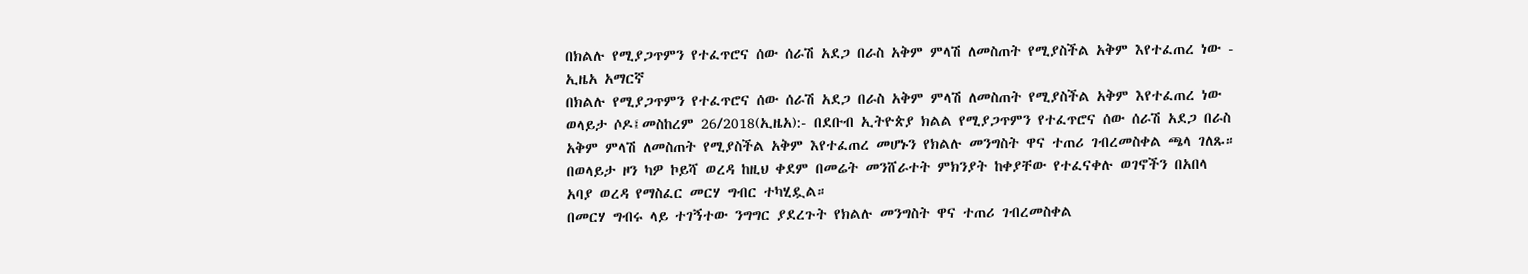በክልሉ የሚያጋጥምን የተፈጥሮና ሰው ሰራሽ አደጋ በራስ አቅም ምላሽ ለመስጠት የሚያስችል አቅም እየተፈጠረ ነው - ኢዜአ አማርኛ
በክልሉ የሚያጋጥምን የተፈጥሮና ሰው ሰራሽ አደጋ በራስ አቅም ምላሽ ለመስጠት የሚያስችል አቅም እየተፈጠረ ነው
ወላይታ ሶዶ፤መስከረም 26/2018(ኢዜአ):- በደቡብ ኢትዮጵያ ክልል የሚያጋጥምን የተፈጥሮና ሰው ሰራሽ አደጋ በራስ አቅም ምላሽ ለመስጠት የሚያስችል አቅም እየተፈጠረ መሆኑን የክልሉ መንግስት ዋና ተጠሪ ገብረመስቀል ጫላ ገለጹ።
በወላይታ ዞን ካዎ ኮይሻ ወረዳ ከዚህ ቀደም በመሬት መንሸራተት ምክንያት ከቀያቸው የተፈናቀሉ ወገኖችን በአበላ አባያ ወረዳ የማስፈር መርሃ ግብር ተካሂዷል።
በመርሃ ግብሩ ላይ ተገኝተው ንግግር ያደረጉት የክልሉ መንግስት ዋና ተጠሪ ገብረመስቀል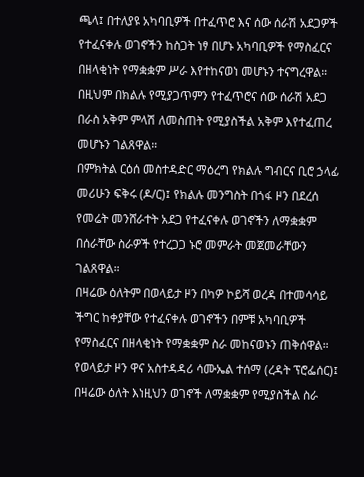ጫላ፤ በተለያዩ አካባቢዎች በተፈጥሮ እና ሰው ሰራሽ አደጋዎች የተፈናቀሉ ወገኖችን ከስጋት ነፃ በሆኑ አካባቢዎች የማስፈርና በዘላቂነት የማቋቋም ሥራ እየተከናወነ መሆኑን ተናግረዋል።
በዚህም በክልሉ የሚያጋጥምን የተፈጥሮና ሰው ሰራሽ አደጋ በራስ አቅም ምላሽ ለመስጠት የሚያስችል አቅም እየተፈጠረ መሆኑን ገልጸዋል።
በምክትል ርዕሰ መስተዳድር ማዕረግ የክልሉ ግብርና ቢሮ ኃላፊ መሪሁን ፍቅሩ (ዶ/ር)፤ የክልሉ መንግስት በጎፋ ዞን በደረሰ የመሬት መንሸራተት አደጋ የተፈናቀሉ ወገኖችን ለማቋቋም በሰራቸው ስራዎች የተረጋጋ ኑሮ መምራት መጀመራቸውን ገልጸዋል።
በዛሬው ዕለትም በወላይታ ዞን በካዎ ኮይሻ ወረዳ በተመሳሳይ ችግር ከቀያቸው የተፈናቀሉ ወገኖችን በምቹ አካባቢዎች የማስፈርና በዘላቂነት የማቋቋም ስራ መከናወኑን ጠቅሰዋል።
የወላይታ ዞን ዋና አስተዳዳሪ ሳሙኤል ተሰማ (ረዳት ፕሮፌሰር)፤ በዛሬው ዕለት እነዚህን ወገኖች ለማቋቋም የሚያስችል ስራ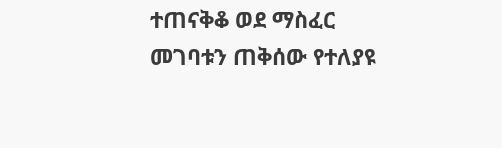ተጠናቅቆ ወደ ማስፈር መገባቱን ጠቅሰው የተለያዩ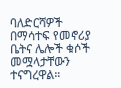ባለድርሻዎች በማሳተፍ የመኖሪያ ቤትና ሌሎች ቁሶች መሟላታቸውን ተናግረዋል።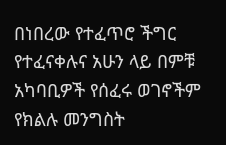በነበረው የተፈጥሮ ችግር የተፈናቀሉና አሁን ላይ በምቹ አካባቢዎች የሰፈሩ ወገኖችም የክልሉ መንግስት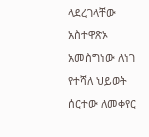ላደረገላቸው አስተዋጽኦ አመስግነው ለነገ የተሻለ ህይወት ሰርተው ለመቀየር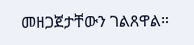መዘጋጀታቸውን ገልጸዋል።